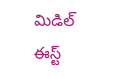మిడిల్ ఈస్ట్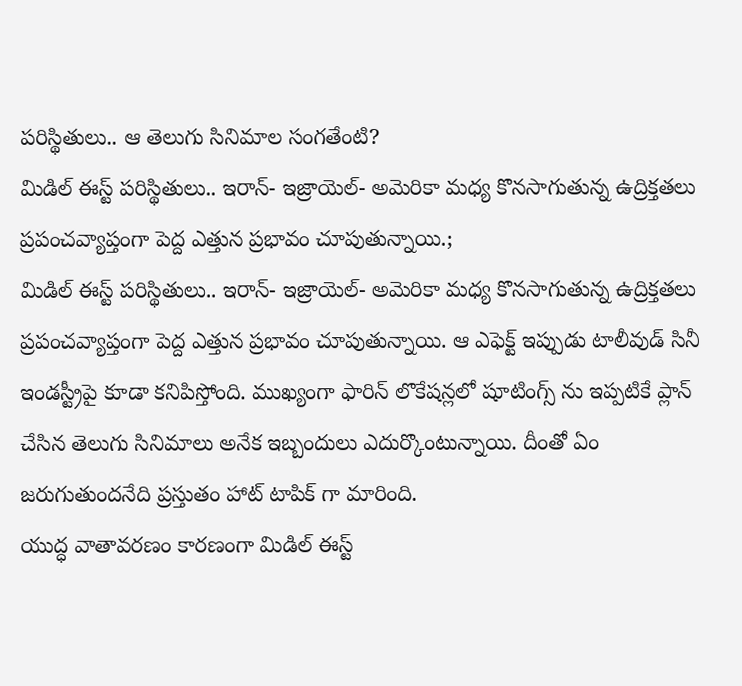పరిస్థితులు.. ఆ తెలుగు సినిమాల సంగతేంటి?
మిడిల్ ఈస్ట్ పరిస్థితులు.. ఇరాన్- ఇజ్రాయెల్- అమెరికా మధ్య కొనసాగుతున్న ఉద్రిక్తతలు ప్రపంచవ్యాప్తంగా పెద్ద ఎత్తున ప్రభావం చూపుతున్నాయి.;
మిడిల్ ఈస్ట్ పరిస్థితులు.. ఇరాన్- ఇజ్రాయెల్- అమెరికా మధ్య కొనసాగుతున్న ఉద్రిక్తతలు ప్రపంచవ్యాప్తంగా పెద్ద ఎత్తున ప్రభావం చూపుతున్నాయి. ఆ ఎఫెక్ట్ ఇప్పుడు టాలీవుడ్ సినీ ఇండస్ట్రీపై కూడా కనిపిస్తోంది. ముఖ్యంగా ఫారిన్ లొకేషన్లలో షూటింగ్స్ ను ఇప్పటికే ప్లాన్ చేసిన తెలుగు సినిమాలు అనేక ఇబ్బందులు ఎదుర్కొంటున్నాయి. దీంతో ఏం జరుగుతుందనేది ప్రస్తుతం హాట్ టాపిక్ గా మారింది.
యుద్ధ వాతావరణం కారణంగా మిడిల్ ఈస్ట్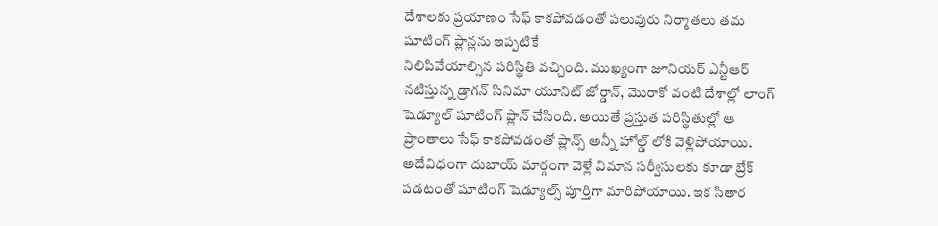దేశాలకు ప్రయాణం సేఫ్ కాకపోవడంతో పలువురు నిర్మాతలు తమ షూటింగ్ ప్లాన్లను ఇప్పటికే
నిలిపివేయాల్సిన పరిస్థితి వచ్చింది. ముఖ్యంగా జూనియర్ ఎన్టీఆర్ నటిస్తున్న డ్రాగన్ సినిమా యూనిట్ జోర్డాన్, మొరాకో వంటి దేశాల్లో లాంగ్ షెడ్యూల్ షూటింగ్ ప్లాన్ చేసింది. అయితే ప్రస్తుత పరిస్థితుల్లో ఆ ప్రాంతాలు సేఫ్ కాకపోవడంతో ప్లాన్స్ అన్నీ హోల్డ్ లోకి వెళ్లిపోయాయి.
అదేవిధంగా దుబాయ్ మార్గంగా వెళ్లే విమాన సర్వీసులకు కూడా బ్రేక్ పడటంతో షూటింగ్ షెడ్యూల్స్ పూర్తిగా మారిపోయాయి. ఇక సితార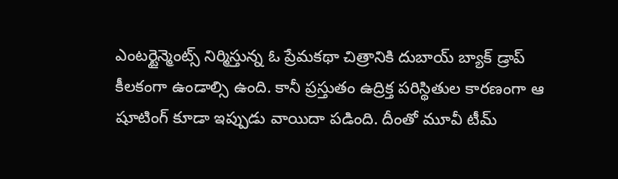ఎంటర్టైన్మెంట్స్ నిర్మిస్తున్న ఓ ప్రేమకథా చిత్రానికి దుబాయ్ బ్యాక్ డ్రాప్ కీలకంగా ఉండాల్సి ఉంది. కానీ ప్రస్తుతం ఉద్రిక్త పరిస్థితుల కారణంగా ఆ షూటింగ్ కూడా ఇప్పుడు వాయిదా పడింది. దీంతో మూవీ టీమ్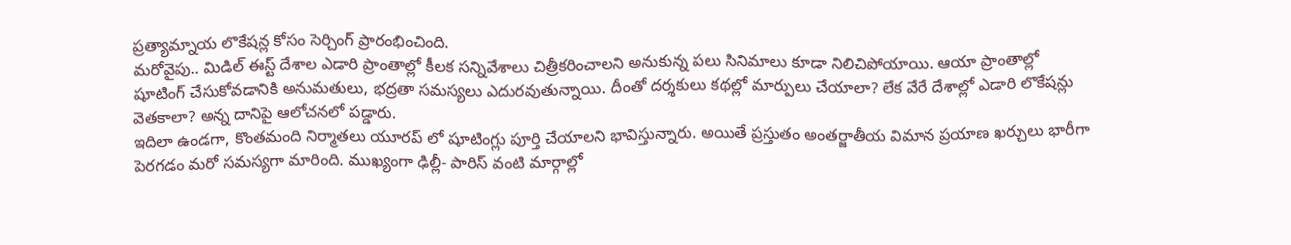ప్రత్యామ్నాయ లొకేషన్ల కోసం సెర్చింగ్ ప్రారంభించింది.
మరోవైపు.. మిడిల్ ఈస్ట్ దేశాల ఎడారి ప్రాంతాల్లో కీలక సన్నివేశాలు చిత్రీకరించాలని అనుకున్న పలు సినిమాలు కూడా నిలిచిపోయాయి. ఆయా ప్రాంతాల్లో షూటింగ్ చేసుకోవడానికి అనుమతులు, భద్రతా సమస్యలు ఎదురవుతున్నాయి. దీంతో దర్శకులు కథల్లో మార్పులు చేయాలా? లేక వేరే దేశాల్లో ఎడారి లొకేషన్లు వెతకాలా? అన్న దానిపై ఆలోచనలో పడ్డారు.
ఇదిలా ఉండగా, కొంతమంది నిర్మాతలు యూరప్ లో షూటింగ్లు పూర్తి చేయాలని భావిస్తున్నారు. అయితే ప్రస్తుతం అంతర్జాతీయ విమాన ప్రయాణ ఖర్చులు భారీగా పెరగడం మరో సమస్యగా మారింది. ముఖ్యంగా ఢిల్లీ- పారిస్ వంటి మార్గాల్లో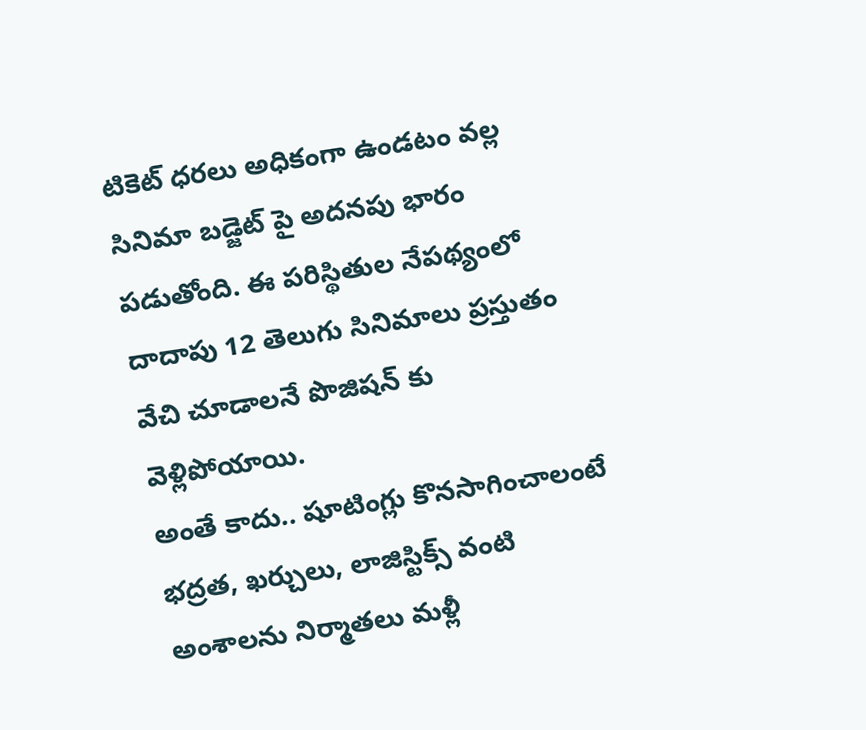టికెట్ ధరలు అధికంగా ఉండటం వల్ల సినిమా బడ్జెట్ పై అదనపు భారం పడుతోంది. ఈ పరిస్థితుల నేపథ్యంలో దాదాపు 12 తెలుగు సినిమాలు ప్రస్తుతం వేచి చూడాలనే పొజిషన్ కు వెళ్లిపోయాయి.
అంతే కాదు.. షూటింగ్లు కొనసాగించాలంటే భద్రత, ఖర్చులు, లాజిస్టిక్స్ వంటి అంశాలను నిర్మాతలు మళ్లీ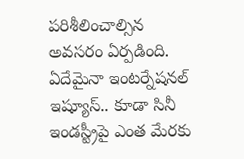పరిశీలించాల్సిన అవసరం ఏర్పడింది. ఏదేమైనా ఇంటర్నేషనల్ ఇష్యూస్.. కూడా సినీ ఇండస్ట్రీపై ఎంత మేరకు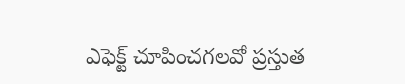ఎఫెక్ట్ చూపించగలవో ప్రస్తుత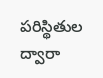పరిస్థితుల ద్వారా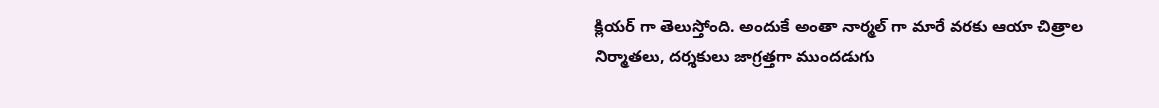క్లియర్ గా తెలుస్తోంది. అందుకే అంతా నార్మల్ గా మారే వరకు ఆయా చిత్రాల నిర్మాతలు, దర్శకులు జాగ్రత్తగా ముందడుగు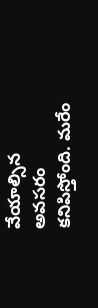వేయాల్సిన అవసరం కనిపిస్తోంది. మరేం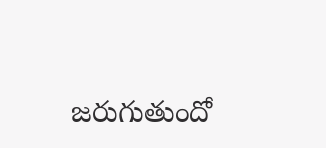జరుగుతుందో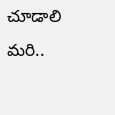చూడాలి మరి..